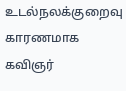உடல்நலக்குறைவு காரணமாக கவிஞர்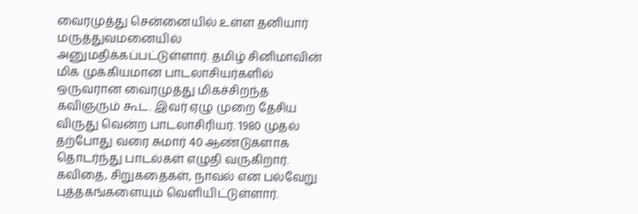வைரமுத்து சென்னையில் உள்ள தனியார் மருத்துவமனையில் அனுமதிக்கப்பட்டுள்ளார். தமிழ் சினிமாவின் மிக முக்கியமான பாடலாசியர்களில் ஒருவரான வைரமுத்து மிகச்சிறந்த கவிஞரும் கூட. இவர் ஏழு முறை தேசிய விருது வென்ற பாடலாசிரியர். 1980 முதல் தற்போது வரை சுமார் 40 ஆண்டுகளாக தொடர்ந்து பாடல்கள் எழுதி வருகிறார். கவிதை, சிறுகதைகள், நாவல் என பல்வேறு புத்தகங்களையும் வெளியிட்டுள்ளார்.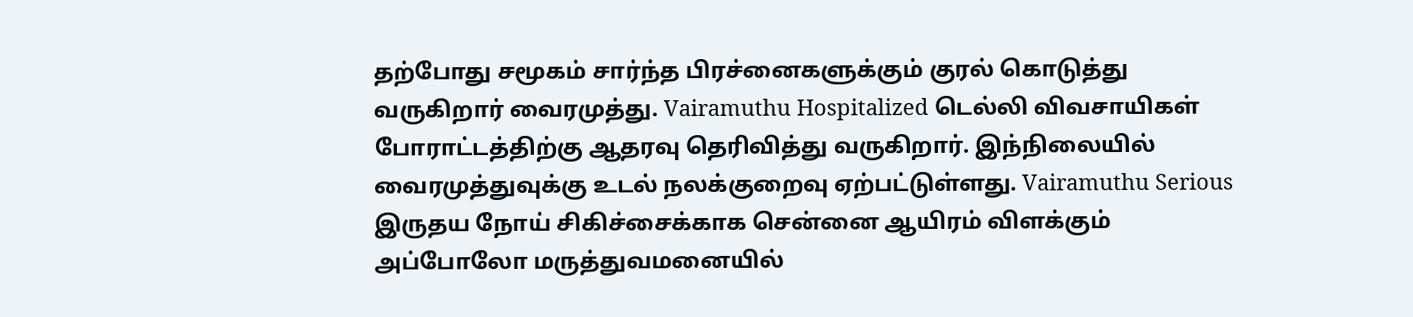தற்போது சமூகம் சார்ந்த பிரச்னைகளுக்கும் குரல் கொடுத்து வருகிறார் வைரமுத்து. Vairamuthu Hospitalized டெல்லி விவசாயிகள் போராட்டத்திற்கு ஆதரவு தெரிவித்து வருகிறார். இந்நிலையில் வைரமுத்துவுக்கு உடல் நலக்குறைவு ஏற்பட்டுள்ளது. Vairamuthu Serious இருதய நோய் சிகிச்சைக்காக சென்னை ஆயிரம் விளக்கும் அப்போலோ மருத்துவமனையில்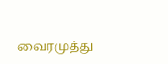வைரமுத்து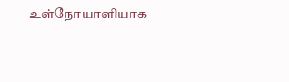உள்நோயாளியாக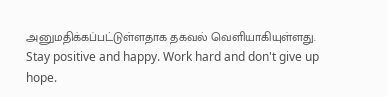அனுமதிக்கப்பட்டுள்ளதாக தகவல் வெளியாகியுள்ளது.
Stay positive and happy. Work hard and don't give up hope.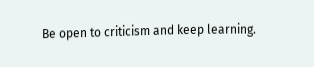Be open to criticism and keep learning.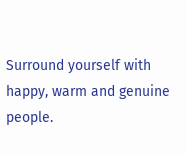Surround yourself with happy, warm and genuine people.